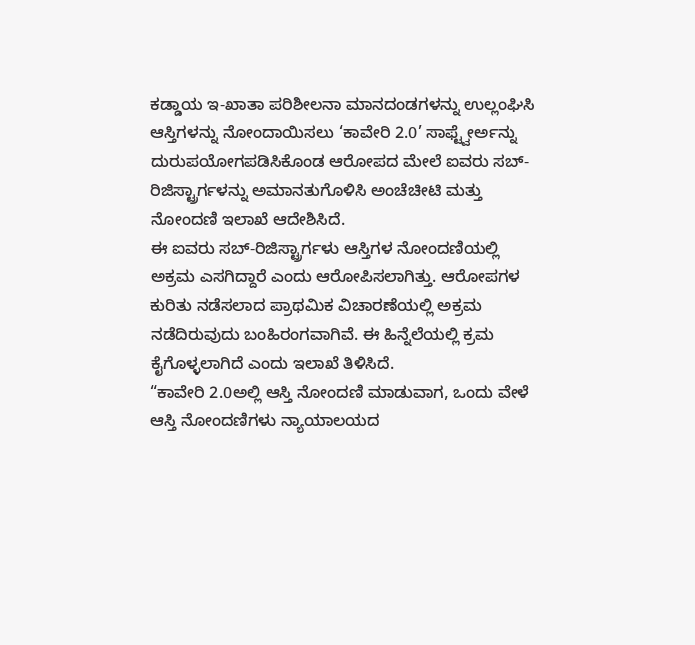ಕಡ್ಡಾಯ ಇ-ಖಾತಾ ಪರಿಶೀಲನಾ ಮಾನದಂಡಗಳನ್ನು ಉಲ್ಲಂಘಿಸಿ ಆಸ್ತಿಗಳನ್ನು ನೋಂದಾಯಿಸಲು ‘ಕಾವೇರಿ 2.0’ ಸಾಫ್ಟ್ವೇರ್ಅನ್ನು ದುರುಪಯೋಗಪಡಿಸಿಕೊಂಡ ಆರೋಪದ ಮೇಲೆ ಐವರು ಸಬ್-ರಿಜಿಸ್ಟ್ರಾರ್ಗಳನ್ನು ಅಮಾನತುಗೊಳಿಸಿ ಅಂಚೆಚೀಟಿ ಮತ್ತು ನೋಂದಣಿ ಇಲಾಖೆ ಆದೇಶಿಸಿದೆ.
ಈ ಐವರು ಸಬ್-ರಿಜಿಸ್ಟ್ರಾರ್ಗಳು ಆಸ್ತಿಗಳ ನೋಂದಣಿಯಲ್ಲಿ ಅಕ್ರಮ ಎಸಗಿದ್ದಾರೆ ಎಂದು ಆರೋಪಿಸಲಾಗಿತ್ತು. ಆರೋಪಗಳ ಕುರಿತು ನಡೆಸಲಾದ ಪ್ರಾಥಮಿಕ ವಿಚಾರಣೆಯಲ್ಲಿ ಅಕ್ರಮ ನಡೆದಿರುವುದು ಬಂಹಿರಂಗವಾಗಿವೆ. ಈ ಹಿನ್ನೆಲೆಯಲ್ಲಿ ಕ್ರಮ ಕೈಗೊಳ್ಳಲಾಗಿದೆ ಎಂದು ಇಲಾಖೆ ತಿಳಿಸಿದೆ.
“ಕಾವೇರಿ 2.0ಅಲ್ಲಿ ಆಸ್ತಿ ನೋಂದಣಿ ಮಾಡುವಾಗ, ಒಂದು ವೇಳೆ ಆಸ್ತಿ ನೋಂದಣಿಗಳು ನ್ಯಾಯಾಲಯದ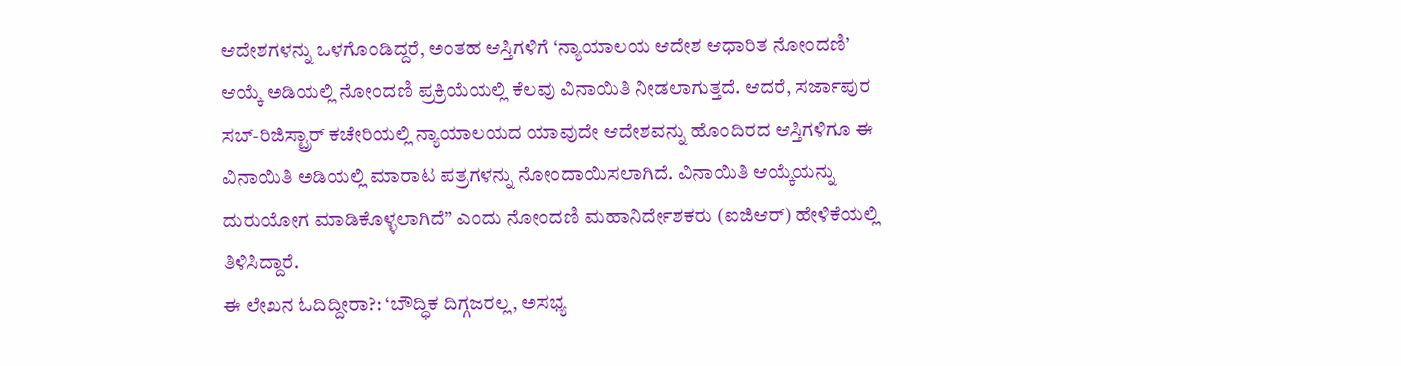ಆದೇಶಗಳನ್ನು ಒಳಗೊಂಡಿದ್ದರೆ, ಅಂತಹ ಆಸ್ತಿಗಳಿಗೆ ‘ನ್ಯಾಯಾಲಯ ಆದೇಶ ಆಧಾರಿತ ನೋಂದಣಿ’ ಆಯ್ಕೆ ಅಡಿಯಲ್ಲಿ ನೋಂದಣಿ ಪ್ರಕ್ರಿಯೆಯಲ್ಲಿ ಕೆಲವು ವಿನಾಯಿತಿ ನೀಡಲಾಗುತ್ತದೆ. ಆದರೆ, ಸರ್ಜಾಪುರ ಸಬ್-ರಿಜಿಸ್ಟ್ರಾರ್ ಕಚೇರಿಯಲ್ಲಿ ನ್ಯಾಯಾಲಯದ ಯಾವುದೇ ಆದೇಶವನ್ನು ಹೊಂದಿರದ ಆಸ್ತಿಗಳಿಗೂ ಈ ವಿನಾಯಿತಿ ಅಡಿಯಲ್ಲಿ ಮಾರಾಟ ಪತ್ರಗಳನ್ನು ನೋಂದಾಯಿಸಲಾಗಿದೆ. ವಿನಾಯಿತಿ ಆಯ್ಕೆಯನ್ನು ದುರುಯೋಗ ಮಾಡಿಕೊಳ್ಳಲಾಗಿದೆ” ಎಂದು ನೋಂದಣಿ ಮಹಾನಿರ್ದೇಶಕರು (ಐಜಿಆರ್) ಹೇಳಿಕೆಯಲ್ಲಿ ತಿಳಿಸಿದ್ದಾರೆ.
ಈ ಲೇಖನ ಓದಿದ್ದೀರಾ?: ‘ಬೌದ್ಧಿಕ ದಿಗ್ಗಜರಲ್ಲ, ಅಸಭ್ಯ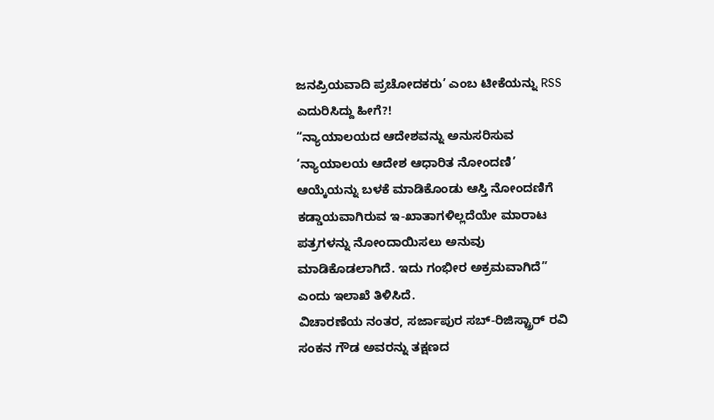ಜನಪ್ರಿಯವಾದಿ ಪ್ರಚೋದಕರು’ ಎಂಬ ಟೀಕೆಯನ್ನು RSS ಎದುರಿಸಿದ್ದು ಹೀಗೆ?!
“ನ್ಯಾಯಾಲಯದ ಆದೇಶವನ್ನು ಅನುಸರಿಸುವ ‘ನ್ಯಾಯಾಲಯ ಆದೇಶ ಆಧಾರಿತ ನೋಂದಣಿ’ ಆಯ್ಕೆಯನ್ನು ಬಳಕೆ ಮಾಡಿಕೊಂಡು ಆಸ್ತಿ ನೋಂದಣಿಗೆ ಕಡ್ಡಾಯವಾಗಿರುವ ಇ-ಖಾತಾಗಳಿಲ್ಲದೆಯೇ ಮಾರಾಟ ಪತ್ರಗಳನ್ನು ನೋಂದಾಯಿಸಲು ಅನುವು ಮಾಡಿಕೊಡಲಾಗಿದೆ. ಇದು ಗಂಭೀರ ಅಕ್ರಮವಾಗಿದೆ” ಎಂದು ಇಲಾಖೆ ತಿಳಿಸಿದೆ.
ವಿಚಾರಣೆಯ ನಂತರ, ಸರ್ಜಾಪುರ ಸಬ್-ರಿಜಿಸ್ಟ್ರಾರ್ ರವಿ ಸಂಕನ ಗೌಡ ಅವರನ್ನು ತಕ್ಷಣದ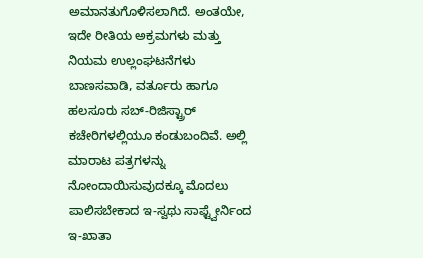ಅಮಾನತುಗೊಳಿಸಲಾಗಿದೆ. ಅಂತಯೇ, ಇದೇ ರೀತಿಯ ಅಕ್ರಮಗಳು ಮತ್ತು ನಿಯಮ ಉಲ್ಲಂಘಟನೆಗಳು ಬಾಣಸವಾಡಿ, ವರ್ತೂರು ಹಾಗೂ ಹಲಸೂರು ಸಬ್-ರಿಜಿಸ್ಟ್ರಾರ್ ಕಚೇರಿಗಳಲ್ಲಿಯೂ ಕಂಡುಬಂದಿವೆ. ಅಲ್ಲಿ ಮಾರಾಟ ಪತ್ರಗಳನ್ನು ನೋಂದಾಯಿಸುವುದಕ್ಕೂ ಮೊದಲು ಪಾಲಿಸಬೇಕಾದ ಇ-ಸ್ವಥು ಸಾಫ್ಟ್ವೇರ್ನಿಂದ ಇ-ಖಾತಾ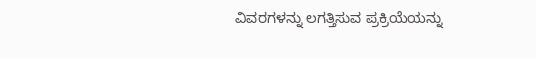ವಿವರಗಳನ್ನು ಲಗತ್ತಿಸುವ ಪ್ರಕ್ರಿಯೆಯನ್ನು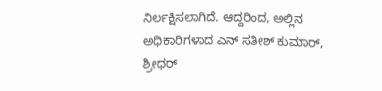ನಿರ್ಲಕ್ಷಿಸಲಾಗಿದೆ. ಆದ್ದರಿಂದ, ಅಲ್ಲಿನ ಅಧಿಕಾರಿಗಳಾದ ಎನ್ ಸತೀಶ್ ಕುಮಾರ್, ಶ್ರೀಧರ್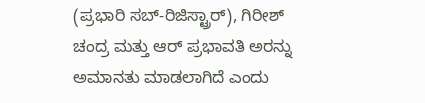(ಪ್ರಭಾರಿ ಸಬ್-ರಿಜಿಸ್ಟ್ರಾರ್), ಗಿರೀಶ್ ಚಂದ್ರ ಮತ್ತು ಆರ್ ಪ್ರಭಾವತಿ ಅರನ್ನು ಅಮಾನತು ಮಾಡಲಾಗಿದೆ ಎಂದು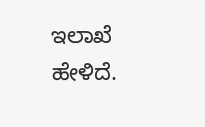ಇಲಾಖೆ ಹೇಳಿದೆ.